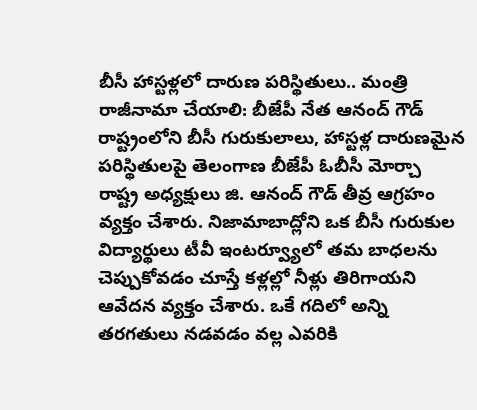బీసీ హాస్టళ్లలో దారుణ పరిస్థితులు.. మంత్రి రాజీనామా చేయాలి: బీజేపీ నేత ఆనంద్ గౌడ్
రాష్ట్రంలోని బీసీ గురుకులాలు, హాస్టళ్ల దారుణమైన పరిస్థితులపై తెలంగాణ బీజేపీ ఓబీసీ మోర్చా రాష్ట్ర అధ్యక్షులు జి. ఆనంద్ గౌడ్ తీవ్ర ఆగ్రహం వ్యక్తం చేశారు. నిజామాబాద్లోని ఒక బీసీ గురుకుల విద్యార్థులు టీవీ ఇంటర్వ్యూలో తమ బాధలను చెప్పుకోవడం చూస్తే కళ్లల్లో నీళ్లు తిరిగాయని ఆవేదన వ్యక్తం చేశారు. ఒకే గదిలో అన్ని తరగతులు నడవడం వల్ల ఎవరికి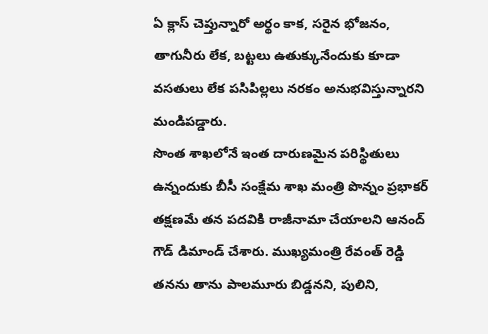ఏ క్లాస్ చెప్తున్నారో అర్థం కాక, సరైన భోజనం, తాగునీరు లేక, బట్టలు ఉతుక్కునేందుకు కూడా వసతులు లేక పసిపిల్లలు నరకం అనుభవిస్తున్నారని మండిపడ్డారు.
సొంత శాఖలోనే ఇంత దారుణమైన పరిస్థితులు ఉన్నందుకు బీసీ సంక్షేమ శాఖ మంత్రి పొన్నం ప్రభాకర్ తక్షణమే తన పదవికి రాజీనామా చేయాలని ఆనంద్ గౌడ్ డిమాండ్ చేశారు. ముఖ్యమంత్రి రేవంత్ రెడ్డి తనను తాను పాలమూరు బిడ్డనని, పులిని,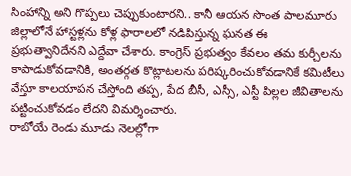సింహాన్ని అని గొప్పలు చెప్పుకుంటారని.. కానీ ఆయన సొంత పాలమూరు జిల్లాలోనే హాస్టళ్లను కోళ్ల ఫారాలలో నడిపిస్తున్న ఘనత ఈ ప్రభుత్వానిదేనని ఎద్దేవా చేశారు. కాంగ్రెస్ ప్రభుత్వం కేవలం తమ కుర్చీలను కాపాడుకోవడానికి, అంతర్గత కొట్లాటలను పరిష్కరించుకోవడానికే కమిటీలు వేస్తూ కాలయాపన చేస్తోంది తప్ప, పేద బీసీ, ఎస్సీ, ఎస్టీ పిల్లల జీవితాలను పట్టించుకోవడం లేదని విమర్శించారు.
రాబోయే రెండు మూడు నెలల్లోగా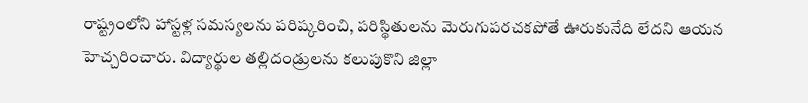రాష్ట్రంలోని హాస్టళ్ల సమస్యలను పరిష్కరించి, పరిస్థితులను మెరుగుపరచకపోతే ఊరుకునేది లేదని ఆయన హెచ్చరించారు. విద్యార్థుల తల్లిదండ్రులను కలుపుకొని జిల్లా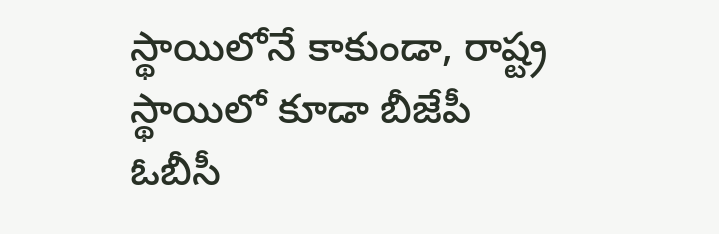స్థాయిలోనే కాకుండా, రాష్ట్ర స్థాయిలో కూడా బీజేపీ ఓబీసీ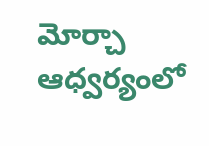మోర్చా ఆధ్వర్యంలో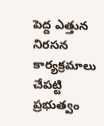పెద్ద ఎత్తున నిరసన కార్యక్రమాలు చేపట్టి ప్రభుత్వం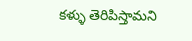కళ్ళు తెరిపిస్తామని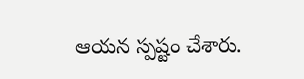ఆయన స్పష్టం చేశారు.